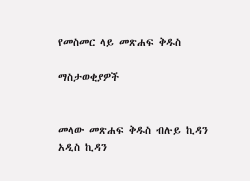የመስመር ላይ መጽሐፍ ቅዱስ

ማስታወቂያዎች


መላው መጽሐፍ ቅዱስ ብሉይ ኪዳን አዲስ ኪዳን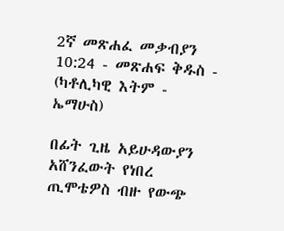2ኛ መጽሐፈ መቃብያን 10:24 - መጽሐፍ ቅዱስ - (ካቶሊካዊ እትም - ኤማሁስ)

በፊት ጊዜ አይሁዳውያን አሸንፈውት የነበረ ጢሞቴዎስ ብዙ የውጭ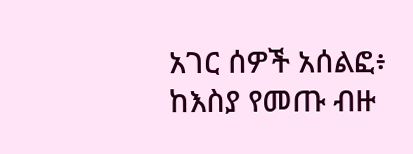አገር ሰዎች አሰልፎ፥ ከእስያ የመጡ ብዙ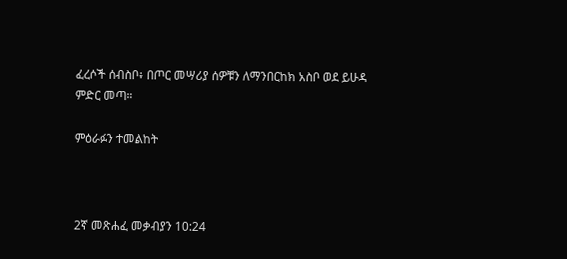ፈረሶች ሰብስቦ፥ በጦር መሣሪያ ሰዎቹን ለማንበርከክ አስቦ ወደ ይሁዳ ምድር መጣ።

ምዕራፉን ተመልከት



2ኛ መጽሐፈ መቃብያን 10:24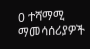0 ተሻማሚ ማመሳሰሪያዎች